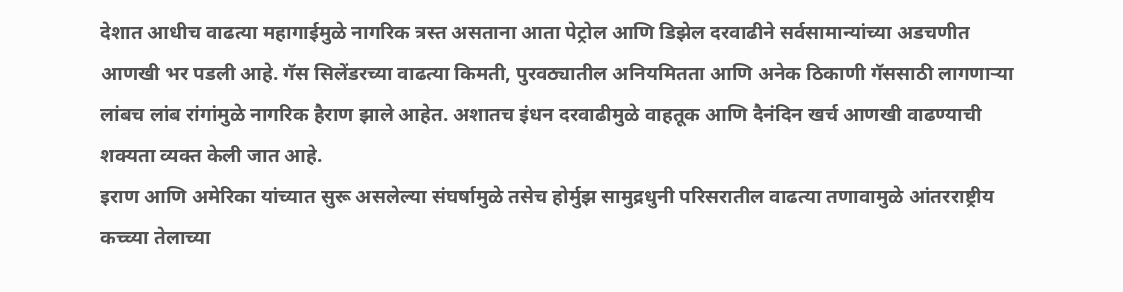देशात आधीच वाढत्या महागाईमुळे नागरिक त्रस्त असताना आता पेट्रोल आणि डिझेल दरवाढीने सर्वसामान्यांच्या अडचणीत आणखी भर पडली आहे. गॅस सिलेंडरच्या वाढत्या किमती, पुरवठ्यातील अनियमितता आणि अनेक ठिकाणी गॅससाठी लागणाऱ्या लांबच लांब रांगांमुळे नागरिक हैराण झाले आहेत. अशातच इंधन दरवाढीमुळे वाहतूक आणि दैनंदिन खर्च आणखी वाढण्याची शक्यता व्यक्त केली जात आहे.
इराण आणि अमेरिका यांच्यात सुरू असलेल्या संघर्षामुळे तसेच होर्मुझ सामुद्रधुनी परिसरातील वाढत्या तणावामुळे आंतरराष्ट्रीय कच्च्या तेलाच्या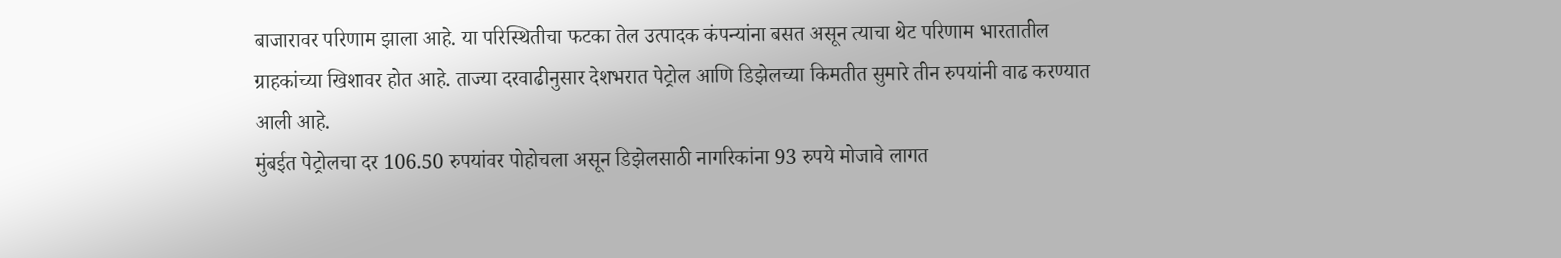बाजारावर परिणाम झाला आहे. या परिस्थितीचा फटका तेल उत्पादक कंपन्यांना बसत असून त्याचा थेट परिणाम भारतातील ग्राहकांच्या खिशावर होत आहे. ताज्या दरवाढीनुसार देशभरात पेट्रोल आणि डिझेलच्या किमतीत सुमारे तीन रुपयांनी वाढ करण्यात आली आहे.
मुंबईत पेट्रोलचा दर 106.50 रुपयांवर पोहोचला असून डिझेलसाठी नागरिकांना 93 रुपये मोजावे लागत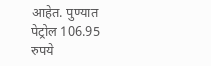आहेत. पुण्यात पेट्रोल 106.95 रुपये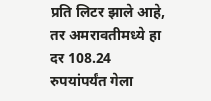प्रति लिटर झाले आहे, तर अमरावतीमध्ये हा दर 108.24 रुपयांपर्यंत गेला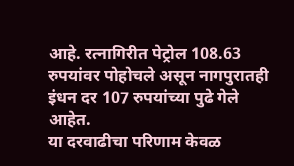आहे. रत्नागिरीत पेट्रोल 108.63 रुपयांवर पोहोचले असून नागपुरातही इंधन दर 107 रुपयांच्या पुढे गेले आहेत.
या दरवाढीचा परिणाम केवळ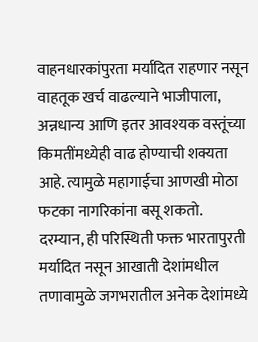वाहनधारकांपुरता मर्यादित राहणार नसून वाहतूक खर्च वाढल्याने भाजीपाला, अन्नधान्य आणि इतर आवश्यक वस्तूंच्या किमतींमध्येही वाढ होण्याची शक्यता आहे. त्यामुळे महागाईचा आणखी मोठा फटका नागरिकांना बसू शकतो.
दरम्यान, ही परिस्थिती फक्त भारतापुरती मर्यादित नसून आखाती देशांमधील तणावामुळे जगभरातील अनेक देशांमध्ये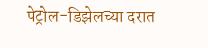पेट्रोल-डिझेलच्या दरात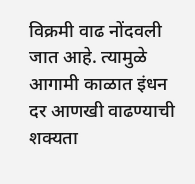विक्रमी वाढ नोंदवली जात आहे. त्यामुळे आगामी काळात इंधन दर आणखी वाढण्याची शक्यता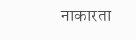नाकारता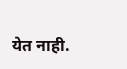येत नाही.